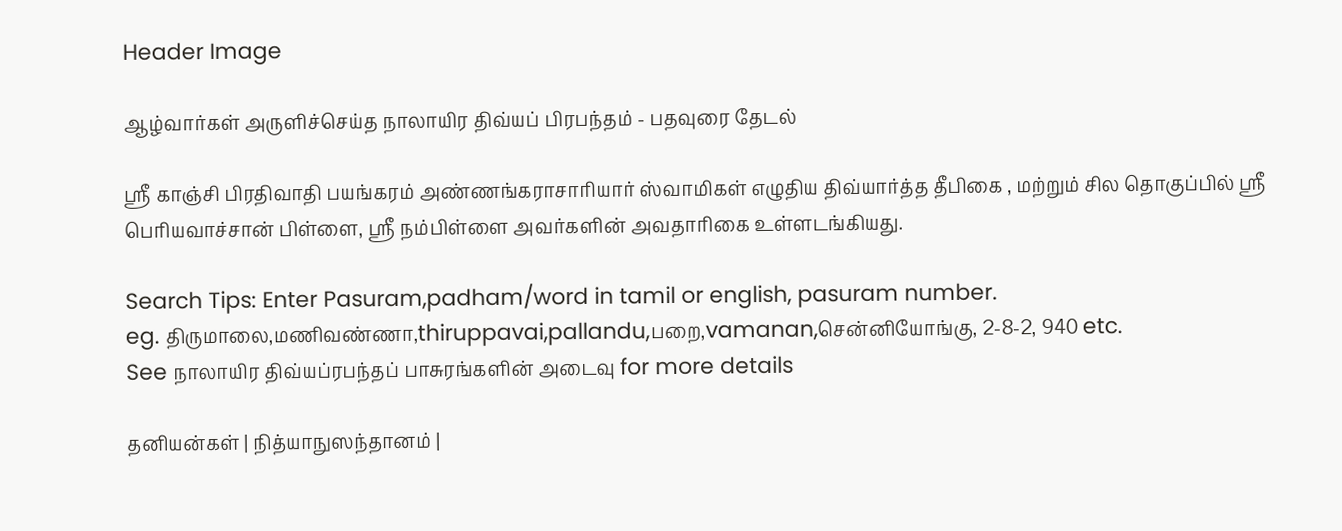Header Image

ஆழ்வார்கள் அருளிச்செய்த நாலாயிர திவ்யப் பிரபந்தம் - பதவுரை தேடல்

ஸ்ரீ காஞ்சி பிரதிவாதி பயங்கரம் அண்ணங்கராசாரியார் ஸ்வாமிகள் எழுதிய திவ்யார்த்த தீபிகை , மற்றும் சில தொகுப்பில் ஸ்ரீ பெரியவாச்சான் பிள்ளை, ஸ்ரீ நம்பிள்ளை அவர்களின் அவதாரிகை உள்ளடங்கியது.

Search Tips: Enter Pasuram,padham/word in tamil or english, pasuram number.
eg. திருமாலை,மணிவண்ணா,thiruppavai,pallandu,பறை,vamanan,சென்னியோங்கு, 2-8-2, 940 etc.
See நாலாயிர திவ்யப்ரபந்தப் பாசுரங்களின் அடைவு for more details

தனியன்கள் | நித்யாநுஸந்தானம் |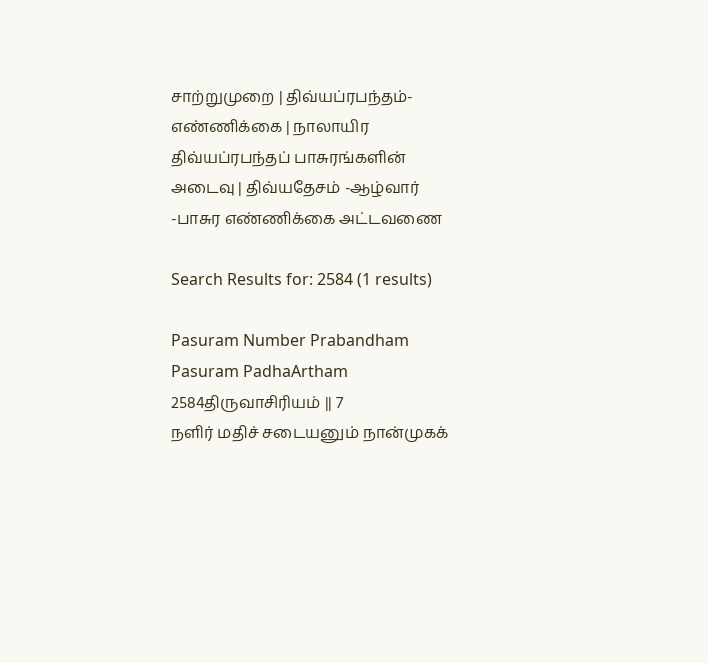சாற்றுமுறை | திவ்யப்ரபந்தம்-எண்ணிக்கை | நாலாயிர திவ்யப்ரபந்தப் பாசுரங்களின் அடைவு | திவ்யதேசம் -ஆழ்வார் -பாசுர எண்ணிக்கை அட்டவணை

Search Results for: 2584 (1 results)

Pasuram Number Prabandham Pasuram PadhaArtham
2584திருவாசிரியம் || 7
நளிர் மதிச் சடையனும் நான்முகக்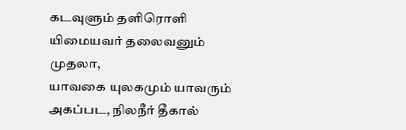கடவுளும் தளிரொளி யிமையவர் தலைவனும் முதலா,
யாவகை யுலகமும் யாவரும் அகப்பட, நிலநீர் தீகால்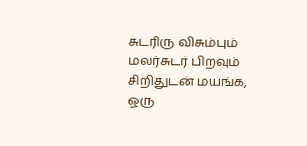சுடரிரு விசும்பும்
மலர்சுடர் பிறவும் சிறிதுடன் மயங்க, ஒரு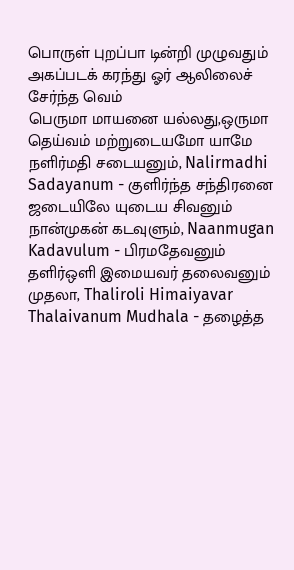பொருள் புறப்பா டின்றி முழுவதும்
அகப்படக் கரந்து ஓர் ஆலிலைச் சேர்ந்த வெம்
பெருமா மாயனை யல்லது,ஒருமா தெய்வம் மற்றுடையமோ யாமே
நளிர்மதி சடையனும், Nalirmadhi Sadayanum - குளிர்ந்த சந்திரனை ஜடையிலே யுடைய சிவனும்
நான்முகன் கடவுளும், Naanmugan Kadavulum - பிரமதேவனும்
தளிர்ஒளி இமையவர் தலைவனும் முதலா, Thaliroli Himaiyavar Thalaivanum Mudhala - தழைத்த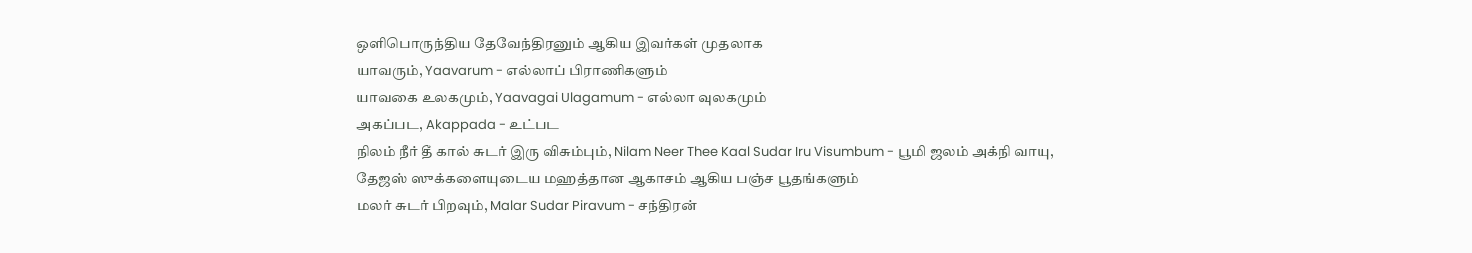ஒளிபொருந்திய தேவேந்திரனும் ஆகிய இவர்கள் முதலாக
யாவரும், Yaavarum - எல்லாப் பிராணிகளும்
யாவகை உலகமும், Yaavagai Ulagamum - எல்லா வுலகமும்
அகப்பட, Akappada - உட்பட
நிலம் நீர் தீ கால் சுடர் இரு விசும்பும், Nilam Neer Thee Kaal Sudar Iru Visumbum - பூமி ஜலம் அக்நி வாயு, தேஜஸ் ஸுக்களையுடைய மஹத்தான ஆகாசம் ஆகிய பஞ்ச பூதங்களும்
மலர் சுடர் பிறவும், Malar Sudar Piravum - சந்திரன்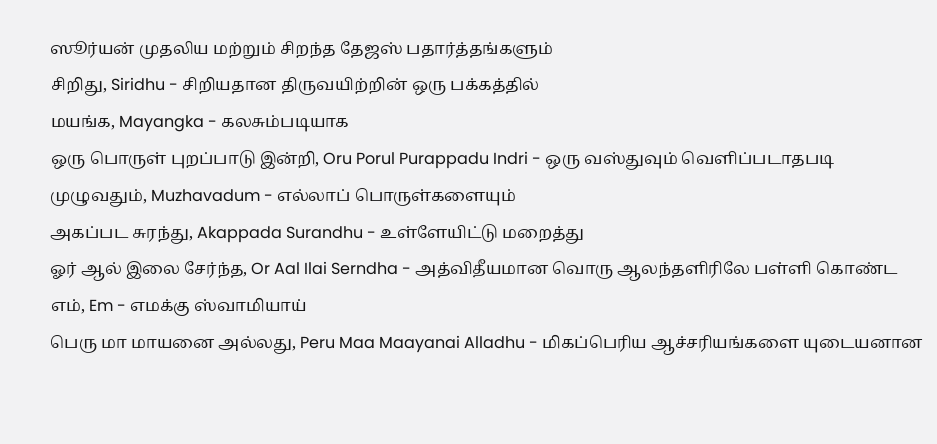ஸூர்யன் முதலிய மற்றும் சிறந்த தேஜஸ் பதார்த்தங்களும்
சிறிது, Siridhu - சிறியதான திருவயிற்றின் ஒரு பக்கத்தில்
மயங்க, Mayangka - கலசும்படியாக
ஒரு பொருள் புறப்பாடு இன்றி, Oru Porul Purappadu Indri - ஒரு வஸ்துவும் வெளிப்படாதபடி
முழுவதும், Muzhavadum - எல்லாப் பொருள்களையும்
அகப்பட சுரந்து, Akappada Surandhu - உள்ளேயிட்டு மறைத்து
ஓர் ஆல் இலை சேர்ந்த, Or Aal Ilai Serndha - அத்விதீயமான வொரு ஆலந்தளிரிலே பள்ளி கொண்ட
எம், Em - எமக்கு ஸ்வாமியாய்
பெரு மா மாயனை அல்லது, Peru Maa Maayanai Alladhu - மிகப்பெரிய ஆச்சரியங்களை யுடையனான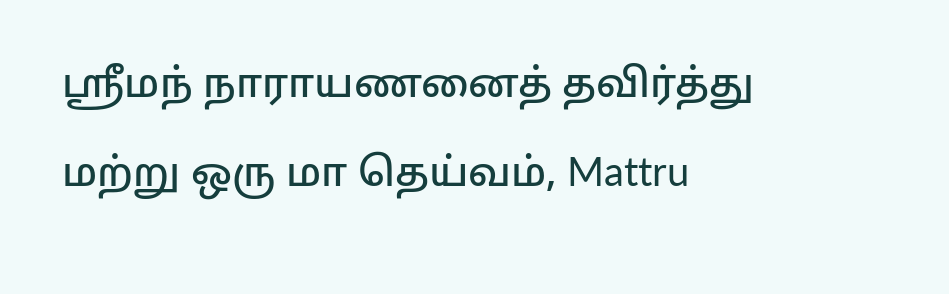ஸ்ரீமந் நாராயணனைத் தவிர்த்து
மற்று ஒரு மா தெய்வம், Mattru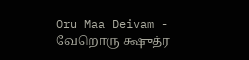Oru Maa Deivam - வேறொரு க்ஷுத்ர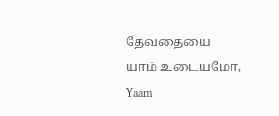தேவதையை
யாம் உடையமோ, Yaam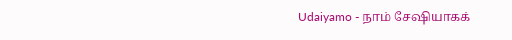Udaiyamo - நாம் சேஷியாகக்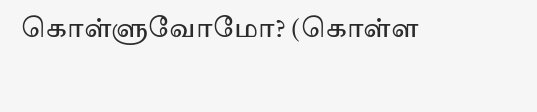கொள்ளுவோமோ? (கொள்ள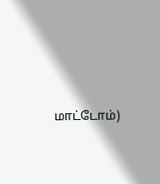மாட்டோம்)